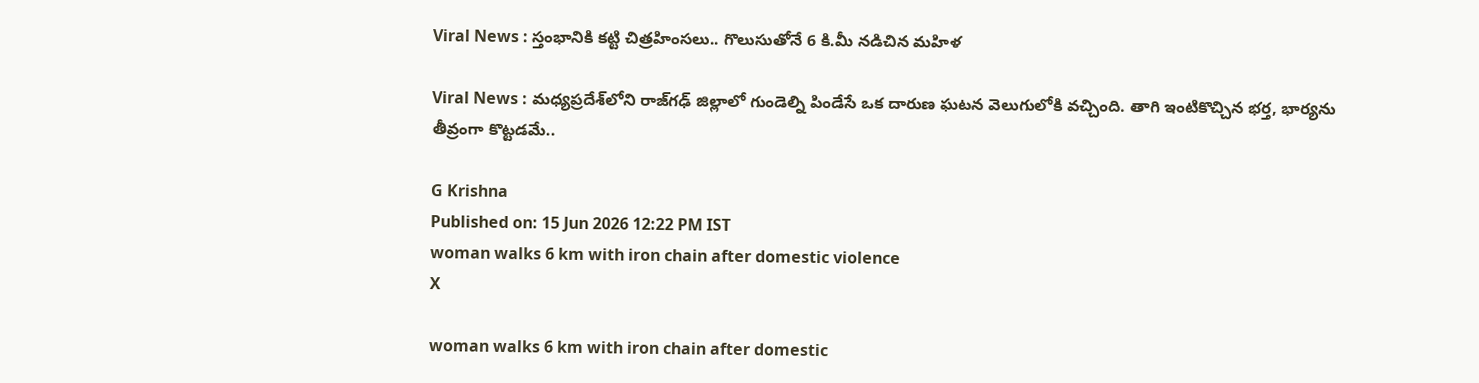Viral News : స్తంభానికి కట్టి చిత్రహింసలు.. గొలుసుతోనే 6 కి.మీ నడిచిన మహిళ

Viral News : మధ్యప్రదేశ్‌లోని రాజ్‌గఢ్ జిల్లాలో గుండెల్ని పిండేసే ఒక దారుణ ఘటన వెలుగులోకి వచ్చింది. తాగి ఇంటికొచ్చిన భర్త, భార్యను తీవ్రంగా కొట్టడమే..

G Krishna
Published on: 15 Jun 2026 12:22 PM IST
woman walks 6 km with iron chain after domestic violence
X

woman walks 6 km with iron chain after domestic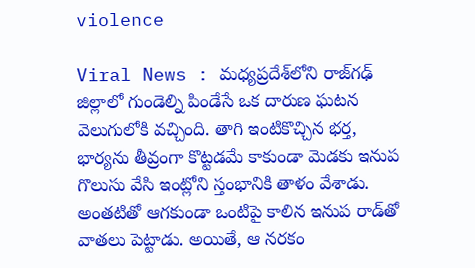violence

Viral News : మధ్యప్రదేశ్‌లోని రాజ్‌గఢ్ జిల్లాలో గుండెల్ని పిండేసే ఒక దారుణ ఘటన వెలుగులోకి వచ్చింది. తాగి ఇంటికొచ్చిన భర్త, భార్యను తీవ్రంగా కొట్టడమే కాకుండా మెడకు ఇనుప గొలుసు వేసి ఇంట్లోని స్తంభానికి తాళం వేశాడు. అంతటితో ఆగకుండా ఒంటిపై కాలిన ఇనుప రాడ్‌తో వాతలు పెట్టాడు. అయితే, ఆ నరకం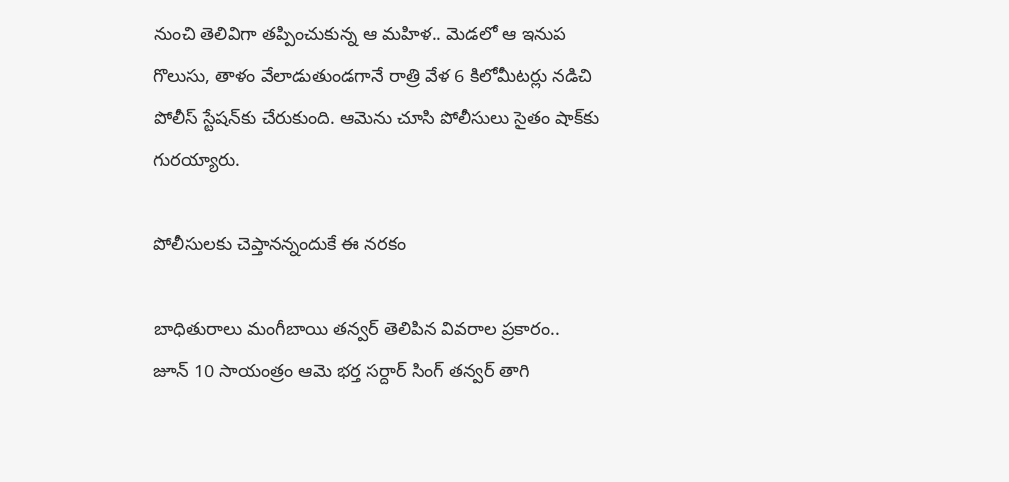నుంచి తెలివిగా తప్పించుకున్న ఆ మహిళ.. మెడలో ఆ ఇనుప గొలుసు, తాళం వేలాడుతుండగానే రాత్రి వేళ 6 కిలోమీటర్లు నడిచి పోలీస్ స్టేషన్‌కు చేరుకుంది. ఆమెను చూసి పోలీసులు సైతం షాక్‌కు గురయ్యారు.

పోలీసులకు చెప్తానన్నందుకే ఈ నరకం

బాధితురాలు మంగీబాయి తన్వర్ తెలిపిన వివరాల ప్రకారం.. జూన్ 10 సాయంత్రం ఆమె భర్త సర్దార్ సింగ్ తన్వర్ తాగి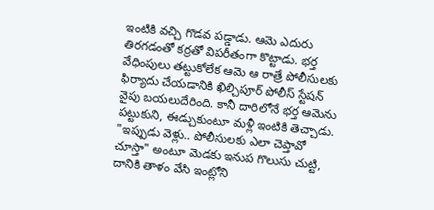ఇంటికి వచ్చి గొడవ పడ్డాడు. ఆమె ఎదురు తిరగడంతో కర్రతో విపరీతంగా కొట్టాడు. భర్త వేధింపులు తట్టుకోలేక ఆమె ఆ రాత్రే పోలీసులకు ఫిర్యాదు చేయడానికి ఖిల్చిపూర్ పోలీస్ స్టేషన్ వైపు బయలుదేరింది. కానీ దారిలోనే భర్త ఆమెను పట్టుకుని, ఈడ్చుకుంటూ మళ్లీ ఇంటికి తెచ్చాడు. "ఇప్పుడు వెళ్లు.. పోలీసులకు ఎలా చెప్తావో చూస్తా" అంటూ మెడకు ఇనుప గొలుసు చుట్టి, దానికి తాళం వేసి ఇంట్లోని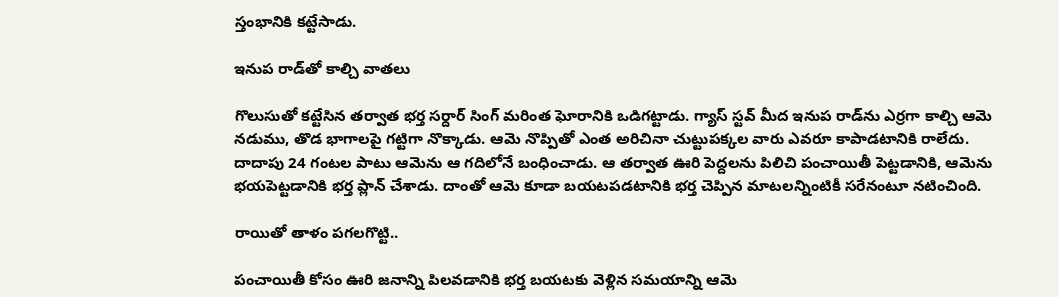స్తంభానికి కట్టేసాడు.

ఇనుప రాడ్‌తో కాల్చి వాతలు

గొలుసుతో కట్టేసిన తర్వాత భర్త సర్దార్ సింగ్ మరింత ఘోరానికి ఒడిగట్టాడు. గ్యాస్ స్టవ్ మీద ఇనుప రాడ్‌ను ఎర్రగా కాల్చి ఆమె నడుము, తొడ భాగాలపై గట్టిగా నొక్కాడు. ఆమె నొప్పితో ఎంత అరిచినా చుట్టుపక్కల వారు ఎవరూ కాపాడటానికి రాలేదు. దాదాపు 24 గంటల పాటు ఆమెను ఆ గదిలోనే బంధించాడు. ఆ తర్వాత ఊరి పెద్దలను పిలిచి పంచాయితీ పెట్టడానికి, ఆమెను భయపెట్టడానికి భర్త ప్లాన్ చేశాడు. దాంతో ఆమె కూడా బయటపడటానికి భర్త చెప్పిన మాటలన్నింటికీ సరేనంటూ నటించింది.

రాయితో తాళం పగలగొట్టి..

పంచాయితీ కోసం ఊరి జనాన్ని పిలవడానికి భర్త బయటకు వెళ్లిన సమయాన్ని ఆమె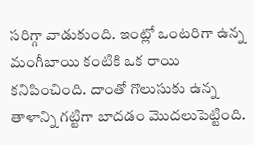సరిగ్గా వాడుకుంది. ఇంట్లో ఒంటరిగా ఉన్న మంగీబాయి కంటికి ఒక రాయి కనిపించింది. దాంతో గొలుసుకు ఉన్న తాళాన్ని గట్టిగా బాదడం మొదలుపెట్టింది.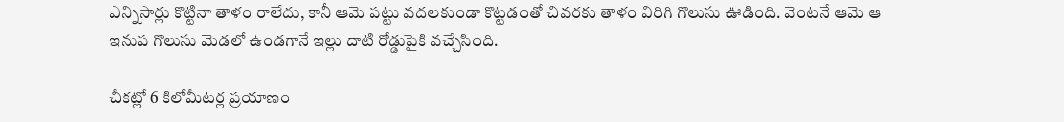ఎన్నిసార్లు కొట్టినా తాళం రాలేదు, కానీ ఆమె పట్టు వదలకుండా కొట్టడంతో చివరకు తాళం విరిగి గొలుసు ఊడింది. వెంటనే ఆమె ఆ ఇనుప గొలుసు మెడలో ఉండగానే ఇల్లు దాటి రోడ్డుపైకి వచ్చేసింది.

చీకట్లో 6 కిలోమీటర్ల ప్రయాణం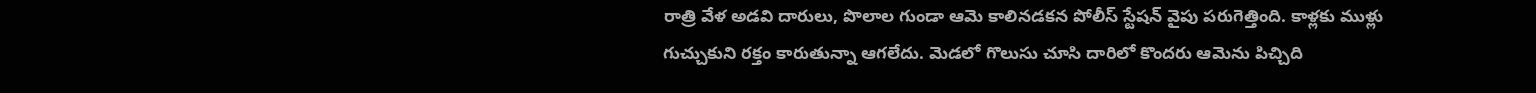రాత్రి వేళ అడవి దారులు, పొలాల గుండా ఆమె కాలినడకన పోలీస్ స్టేషన్ వైపు పరుగెత్తింది. కాళ్లకు ముళ్లు గుచ్చుకుని రక్తం కారుతున్నా ఆగలేదు. మెడలో గొలుసు చూసి దారిలో కొందరు ఆమెను పిచ్చిది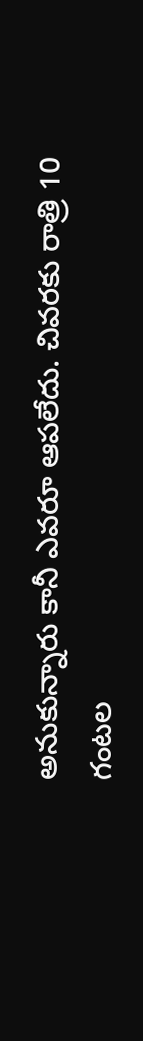అనుకున్నారు కానీ ఎవరూ ఆపలేదు. చివరకు రాత్రి 10 గంటల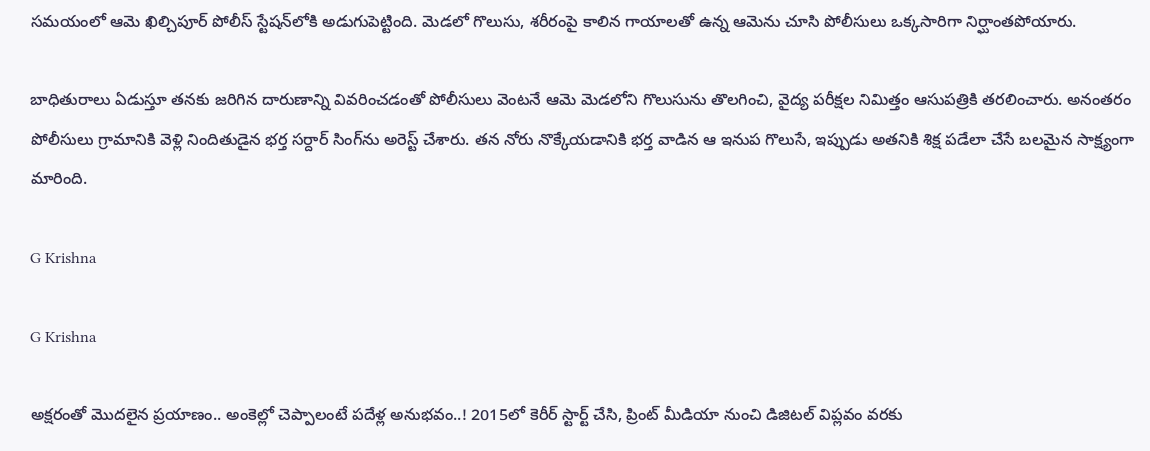సమయంలో ఆమె ఖిల్చిపూర్ పోలీస్ స్టేషన్‌లోకి అడుగుపెట్టింది. మెడలో గొలుసు, శరీరంపై కాలిన గాయాలతో ఉన్న ఆమెను చూసి పోలీసులు ఒక్కసారిగా నిర్ఘాంతపోయారు.

బాధితురాలు ఏడుస్తూ తనకు జరిగిన దారుణాన్ని వివరించడంతో పోలీసులు వెంటనే ఆమె మెడలోని గొలుసును తొలగించి, వైద్య పరీక్షల నిమిత్తం ఆసుపత్రికి తరలించారు. అనంతరం పోలీసులు గ్రామానికి వెళ్లి నిందితుడైన భర్త సర్దార్ సింగ్‌ను అరెస్ట్ చేశారు. తన నోరు నొక్కేయడానికి భర్త వాడిన ఆ ఇనుప గొలుసే, ఇప్పుడు అతనికి శిక్ష పడేలా చేసే బలమైన సాక్ష్యంగా మారింది.

G Krishna

G Krishna

అక్షరంతో మొదలైన ప్రయాణం.. అంకెల్లో చెప్పాలంటే పదేళ్ల అనుభవం..! 2015లో కెరీర్ స్టార్ట్ చేసి, ప్రింట్ మీడియా నుంచి డిజిటల్ విప్లవం వరకు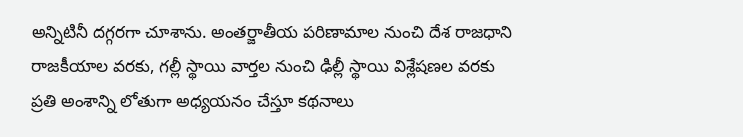అన్నిటినీ దగ్గరగా చూశాను. అంతర్జాతీయ పరిణామాల నుంచి దేశ రాజధాని రాజకీయాల వరకు, గల్లీ స్థాయి వార్తల నుంచి ఢిల్లీ స్థాయి విశ్లేషణల వరకు ప్రతి అంశాన్ని లోతుగా అధ్యయనం చేస్తూ కథనాలు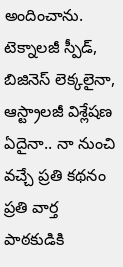అందించాను. టెక్నాలజీ స్పీడ్, బిజినెస్ లెక్కలైనా, ఆస్ట్రాలజీ విశ్లేషణ ఏదైనా.. నా నుంచి వచ్చే ప్రతి కథనం ప్రతి వార్త పాఠకుడికి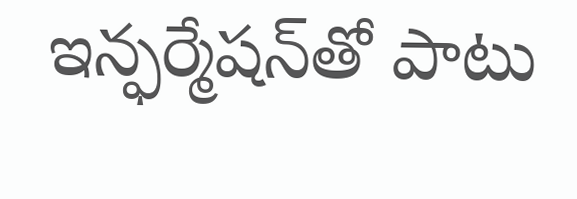ఇన్ఫర్మేషన్‌తో పాటు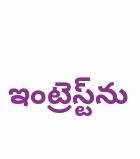ఇంట్రెస్ట్‌ను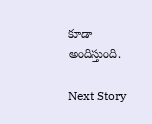కూడా అందిస్తుంది.

Next Story